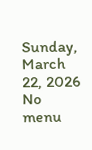Sunday, March 22, 2026
No menu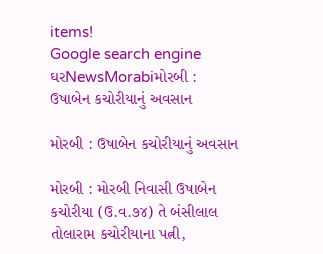items!
Google search engine
ઘરNewsMorabiમોરબી : ઉષાબેન કચોરીયાનું અવસાન

મોરબી : ઉષાબેન કચોરીયાનું અવસાન

મોરબી : મોરબી નિવાસી ઉષાબેન કચોરીયા (ઉ.વ.૭૪) તે બંસીલાલ તોલારામ કચોરીયાના પત્ની,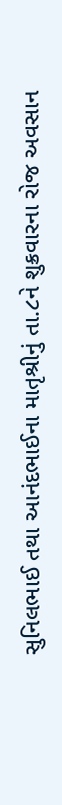સુનિલભાઈ તથા આનંદભાઈના માતૃશ્રીનું તા.૮ને શુક્રવારના રોજ અવસાન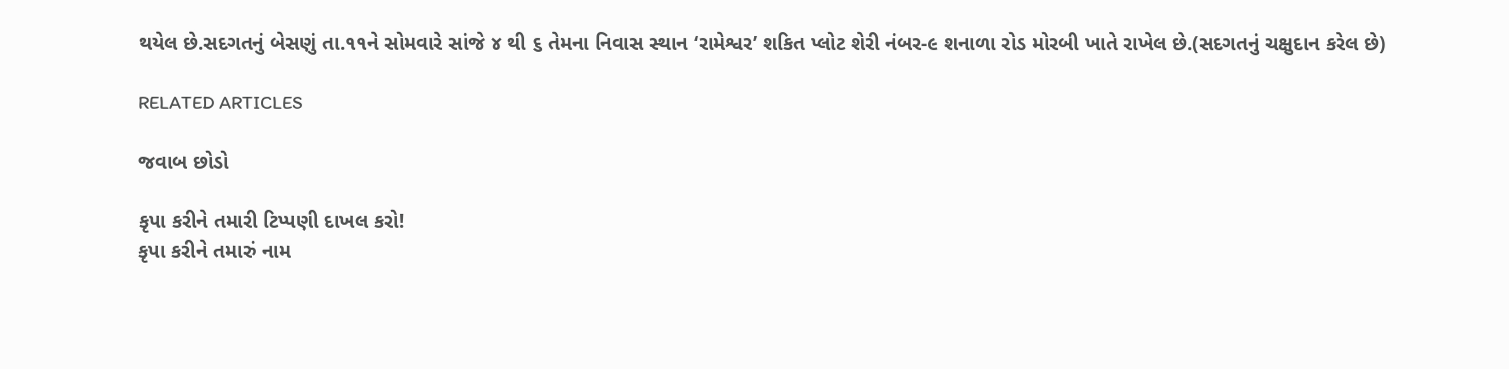થયેલ છે.સદગતનું બેસણું તા.૧૧ને સોમવારે સાંજે ૪ થી ૬ તેમના નિવાસ સ્થાન ‘રામેશ્વર’ શકિત પ્લોટ શેરી નંબર-૯ શનાળા રોડ મોરબી ખાતે રાખેલ છે.(સદગતનું ચક્ષુદાન કરેલ છે)

RELATED ARTICLES

જવાબ છોડો

કૃપા કરીને તમારી ટિપ્પણી દાખલ કરો!
કૃપા કરીને તમારું નામ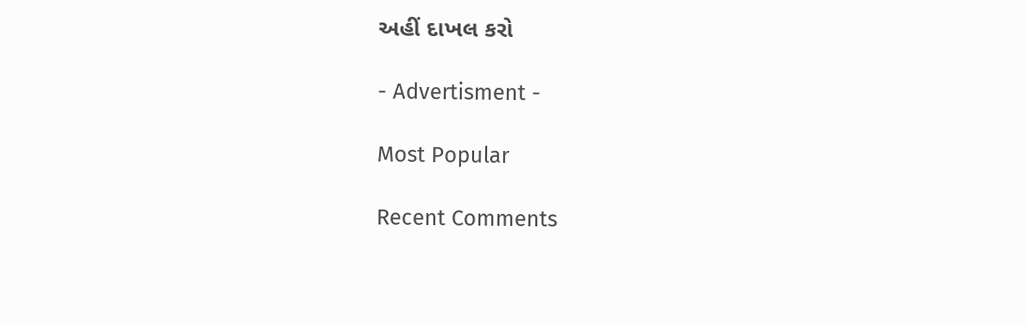અહીં દાખલ કરો

- Advertisment -

Most Popular

Recent Comments